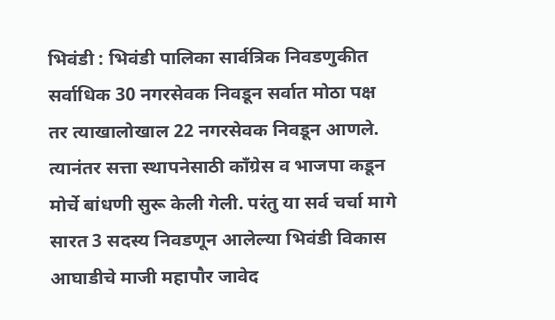भिवंडी : भिवंडी पालिका सार्वत्रिक निवडणुकीत सर्वाधिक 30 नगरसेवक निवडून सर्वात मोठा पक्ष तर त्याखालोखाल 22 नगरसेवक निवडून आणले. त्यानंतर सत्ता स्थापनेसाठी काँग्रेस व भाजपा कडून मोर्चे बांधणी सुरू केली गेली. परंतु या सर्व चर्चा मागे सारत 3 सदस्य निवडणून आलेल्या भिवंडी विकास आघाडीचे माजी महापौर जावेद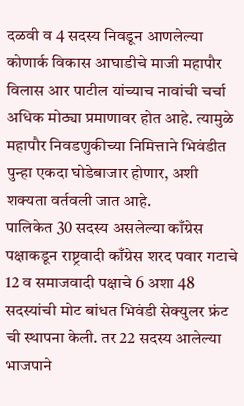दळवी व 4 सदस्य निवडून आणलेल्या कोणार्क विकास आघाडीचे माजी महापौर विलास आर पाटील यांच्याच नावांची चर्चा अधिक मोठ्या प्रमाणावर होत आहे. त्यामुळे महापौर निवडणुकीच्या निमित्ताने भिवंडीत पुन्हा एकदा घोडेबाजार होणार, अशी शक्यता वर्तवली जात आहे.
पालिकेत 30 सदस्य असलेल्या काँग्रेस पक्षाकडून राष्ट्रवादी काँग्रेस शरद पवार गटाचे 12 व समाजवादी पक्षाचे 6 अशा 48 सदस्यांची मोट बांधत भिवंडी सेक्युलर फ्रंट ची स्थापना केली. तर 22 सदस्य आलेल्या भाजपाने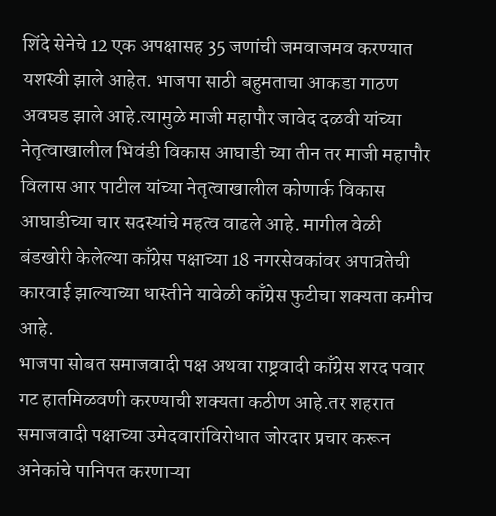शिंदे सेनेचे 12 एक अपक्षासह 35 जणांची जमवाजमव करण्यात यशस्वी झाले आहेत. भाजपा साठी बहुमताचा आकडा गाठण अवघड झाले आहे.त्यामुळे माजी महापौर जावेद दळवी यांच्या नेतृत्वाखालील भिवंडी विकास आघाडी च्या तीन तर माजी महापौर विलास आर पाटील यांच्या नेतृत्वाखालील कोणार्क विकास आघाडीच्या चार सदस्यांचे महत्व वाढले आहे. मागील वेळी बंडखोरी केलेल्या काँग्रेस पक्षाच्या 18 नगरसेवकांवर अपात्रतेची कारवाई झाल्याच्या धास्तीने यावेळी काँग्रेस फुटीचा शक्यता कमीच आहे.
भाजपा सोबत समाजवादी पक्ष अथवा राष्ट्रवादी काँग्रेस शरद पवार गट हातमिळवणी करण्याची शक्यता कठीण आहे.तर शहरात समाजवादी पक्षाच्या उमेदवारांविरोधात जोरदार प्रचार करून अनेकांचे पानिपत करणाऱ्या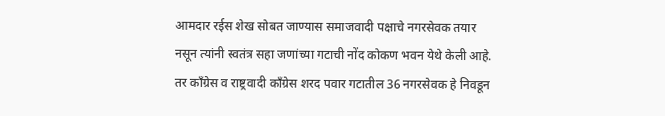आमदार रईस शेख सोबत जाण्यास समाजवादी पक्षाचे नगरसेवक तयार नसून त्यांनी स्वतंत्र सहा जणांच्या गटाची नोंद कोकण भवन येथे केली आहे. तर काँग्रेस व राष्ट्रवादी काँग्रेस शरद पवार गटातील 36 नगरसेवक हे निवडून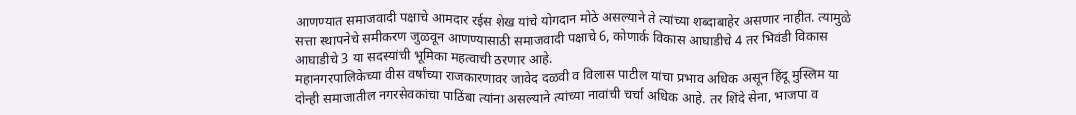आणण्यात समाजवादी पक्षाचे आमदार रईस शेख यांचे योगदान मोठे असल्याने ते त्यांच्या शब्दाबाहेर असणार नाहीत. त्यामुळे सत्ता स्थापनेचे समीकरण जुळवून आणण्यासाठी समाजवादी पक्षाचे 6, कोणार्क विकास आघाडीचे 4 तर भिवंडी विकास आघाडीचे 3 या सदस्यांची भूमिका महत्वाची ठरणार आहे.
महानगरपालिकेच्या वीस वर्षांच्या राजकारणावर जावेद दळवी व विलास पाटील यांचा प्रभाव अधिक असून हिंदू मुस्लिम या दोन्ही समाजातील नगरसेवकांचा पाठिंबा त्यांना असल्याने त्यांच्या नावांची चर्चा अधिक आहे. तर शिंदे सेना, भाजपा व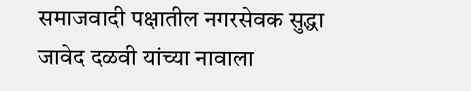समाजवादी पक्षातील नगरसेवक सुद्धा जावेद दळवी यांच्या नावाला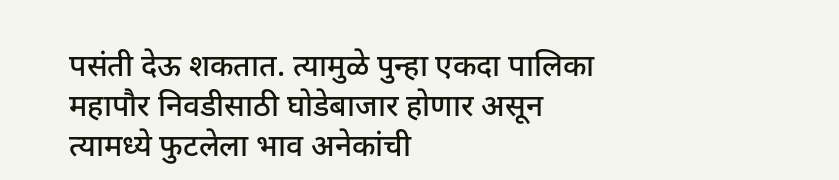पसंती देऊ शकतात. त्यामुळे पुन्हा एकदा पालिका महापौर निवडीसाठी घोडेबाजार होणार असून त्यामध्ये फुटलेला भाव अनेकांची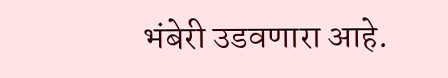भंबेरी उडवणारा आहे.